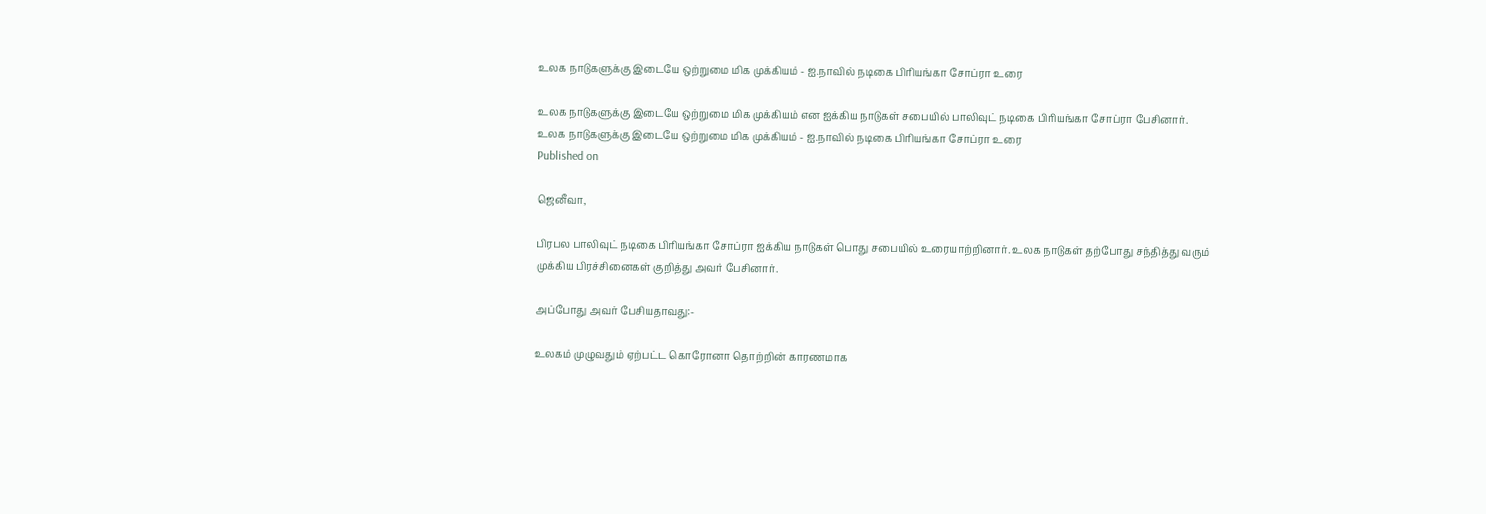உலக நாடுகளுக்கு இடையே ஒற்றுமை மிக முக்கியம் - ஐ.நாவில் நடிகை பிரியங்கா சோப்ரா உரை

உலக நாடுகளுக்கு இடையே ஒற்றுமை மிக முக்கியம் என ஐக்கிய நாடுகள் சபையில் பாலிவுட் நடிகை பிரியங்கா சோப்ரா பேசினார்.
உலக நாடுகளுக்கு இடையே ஒற்றுமை மிக முக்கியம் - ஐ.நாவில் நடிகை பிரியங்கா சோப்ரா உரை
Published on

ஜெனீவா,

பிரபல பாலிவுட் நடிகை பிரியங்கா சோப்ரா ஐக்கிய நாடுகள் பொது சபையில் உரையாற்றினார். உலக நாடுகள் தற்போது சந்தித்து வரும் முக்கிய பிரச்சினைகள் குறித்து அவர் பேசினார்.

அப்போது அவர் பேசியதாவது:-

உலகம் முழுவதும் ஏற்பட்ட கொரோனா தொற்றின் காரணமாக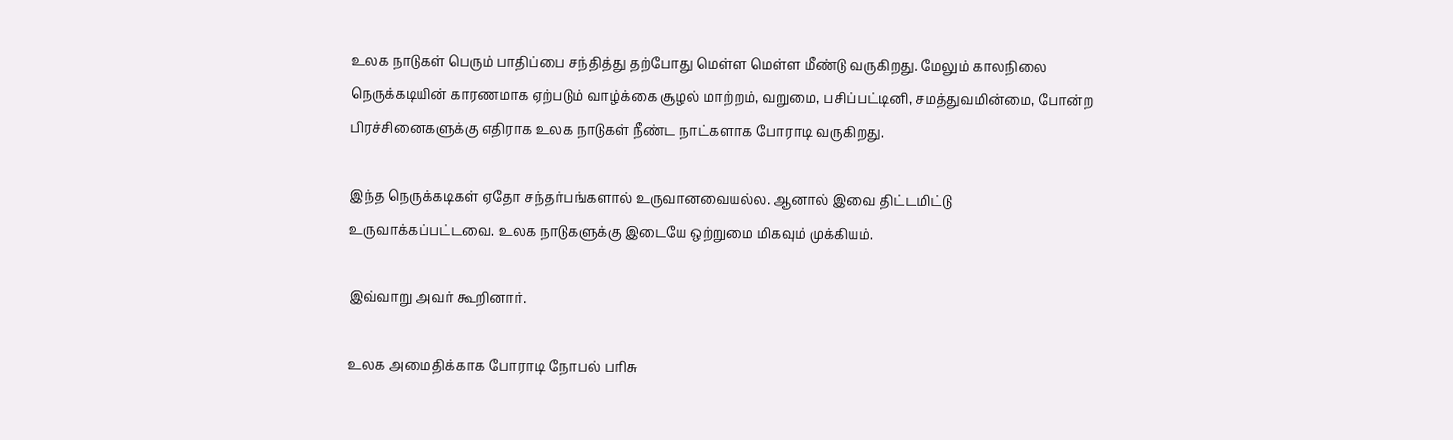உலக நாடுகள் பெரும் பாதிப்பை சந்தித்து தற்போது மெள்ள மெள்ள மீண்டு வருகிறது. மேலும் காலநிலை நெருக்கடியின் காரணமாக ஏற்படும் வாழ்க்கை சூழல் மாற்றம், வறுமை, பசிப்பட்டினி, சமத்துவமின்மை, போன்ற பிரச்சினைகளுக்கு எதிராக உலக நாடுகள் நீண்ட நாட்களாக போராடி வருகிறது.

இந்த நெருக்கடிகள் ஏதோ சந்தர்பங்களால் உருவானவையல்ல. ஆனால் இவை திட்டமிட்டு உருவாக்கப்பட்டவை. உலக நாடுகளுக்கு இடையே ஒற்றுமை மிகவும் முக்கியம்.

இவ்வாறு அவர் கூறினார்.

உலக அமைதிக்காக போராடி நோபல் பரிசு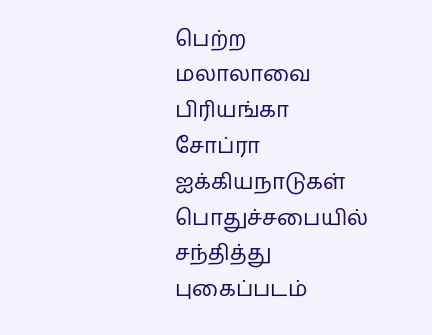பெற்ற மலாலாவை பிரியங்கா சோப்ரா ஐக்கியநாடுகள் பொதுச்சபையில் சந்தித்து புகைப்படம்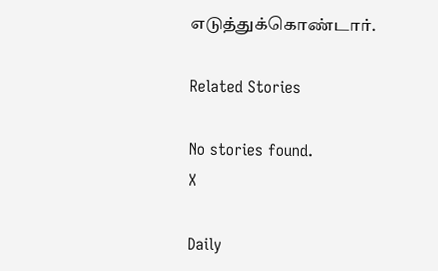எடுத்துக்கொண்டார்.

Related Stories

No stories found.
X

Daily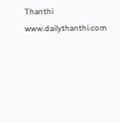Thanthi
www.dailythanthi.com